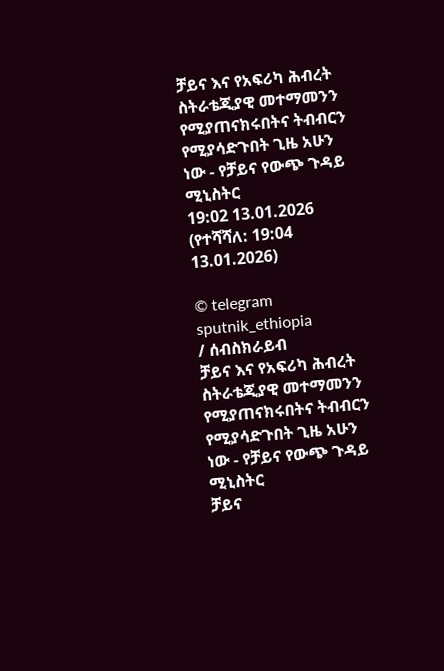ቻይና እና የአፍሪካ ሕብረት ስትራቴጂያዊ መተማመንን የሚያጠናክሩበትና ትብብርን የሚያሳድጉበት ጊዜ አሁን ነው - የቻይና የውጭ ጉዳይ ሚኒስትር
19:02 13.01.2026 (የተሻሻለ: 19:04 13.01.2026)

© telegram sputnik_ethiopia
/ ሰብስክራይብ
ቻይና እና የአፍሪካ ሕብረት ስትራቴጂያዊ መተማመንን የሚያጠናክሩበትና ትብብርን የሚያሳድጉበት ጊዜ አሁን ነው - የቻይና የውጭ ጉዳይ ሚኒስትር
ቻይና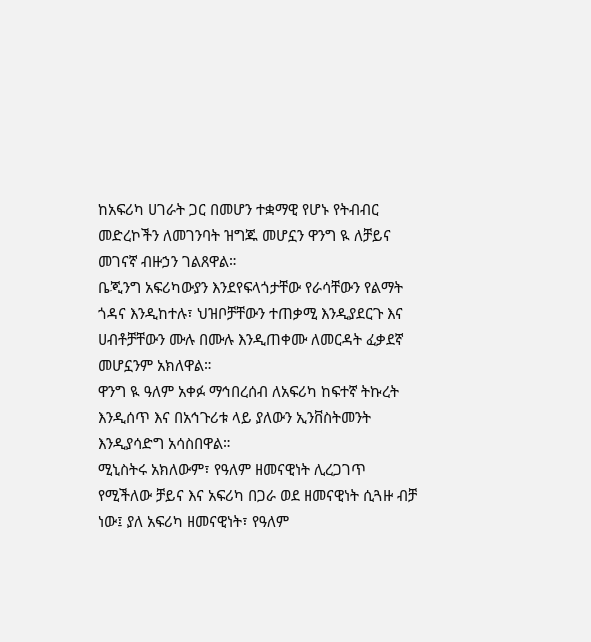ከአፍሪካ ሀገራት ጋር በመሆን ተቋማዊ የሆኑ የትብብር መድረኮችን ለመገንባት ዝግጁ መሆኗን ዋንግ ዪ ለቻይና መገናኛ ብዙኃን ገልጸዋል።
ቤጂንግ አፍሪካውያን እንደየፍላጎታቸው የራሳቸውን የልማት ጎዳና እንዲከተሉ፣ ህዝቦቻቸውን ተጠቃሚ እንዲያደርጉ እና ሀብቶቻቸውን ሙሉ በሙሉ እንዲጠቀሙ ለመርዳት ፈቃደኛ መሆኗንም አክለዋል።
ዋንግ ዪ ዓለም አቀፉ ማኅበረሰብ ለአፍሪካ ከፍተኛ ትኩረት እንዲሰጥ እና በአኅጉሪቱ ላይ ያለውን ኢንቨስትመንት እንዲያሳድግ አሳስበዋል።
ሚኒስትሩ አክለውም፣ የዓለም ዘመናዊነት ሊረጋገጥ የሚችለው ቻይና እና አፍሪካ በጋራ ወደ ዘመናዊነት ሲጓዙ ብቻ ነው፤ ያለ አፍሪካ ዘመናዊነት፣ የዓለም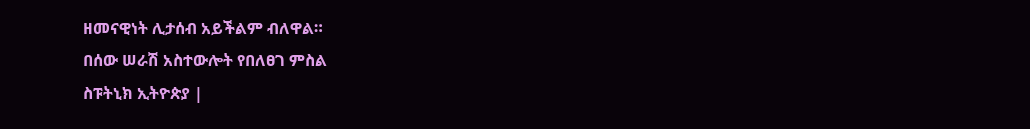ዘመናዊነት ሊታሰብ አይችልም ብለዋል።
በሰው ሠራሽ አስተውሎት የበለፀገ ምስል
ስፑትኒክ ኢትዮጵያ |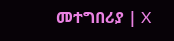መተግበሪያ | X